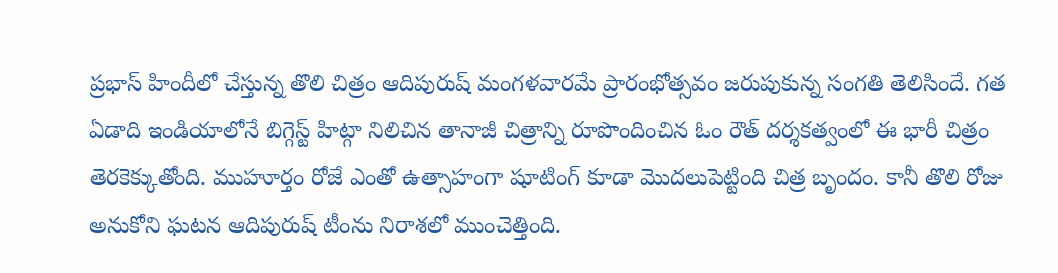ప్రభాస్ హిందీలో చేస్తున్న తొలి చిత్రం ఆదిపురుష్ మంగళవారమే ప్రారంభోత్సవం జరుపుకున్న సంగతి తెలిసిందే. గత ఏడాది ఇండియాలోనే బిగ్గెస్ట్ హిట్గా నిలిచిన తానాజీ చిత్రాన్ని రూపొందించిన ఓం రౌత్ దర్శకత్వంలో ఈ భారీ చిత్రం తెరకెక్కుతోంది. ముహూర్తం రోజే ఎంతో ఉత్సాహంగా షూటింగ్ కూడా మొదలుపెట్టింది చిత్ర బృందం. కానీ తొలి రోజు అనుకోని ఘటన ఆదిపురుష్ టీంను నిరాశలో ముంచెత్తింది.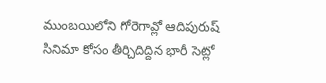ముంబయిలోని గోరెగావ్లో ఆదిపురుష్ సినిమా కోసం తీర్చిదిద్దిన భారీ సెట్లో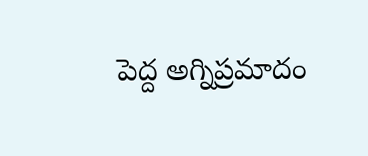పెద్ద అగ్నిప్రమాదం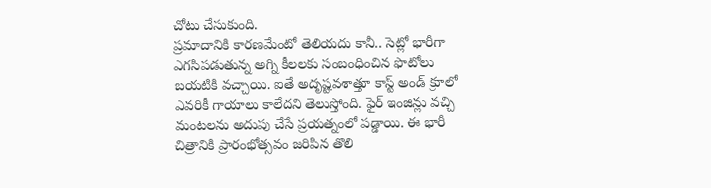చోటు చేసుకుంది.
ప్రమాదానికి కారణమేంటో తెలియదు కానీ.. సెట్లో భారీగా ఎగసిపడుతున్న అగ్ని కీలలకు సంబంధించిన ఫొటోలు బయటికి వచ్చాయి. ఐతే అదృష్టవశాత్తూ కాస్ట్ అండ్ క్రూలో ఎవరికీ గాయాలు కాలేదని తెలుస్తోంది. ఫైర్ ఇంజిన్లు వచ్చి మంటలను అదుపు చేసే ప్రయత్నంలో పడ్డాయి. ఈ భారీ చిత్రానికి ప్రారంభోత్సవం జరిపిన తొలి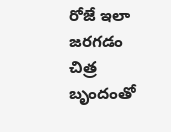రోజే ఇలా జరగడం చిత్ర బృందంతో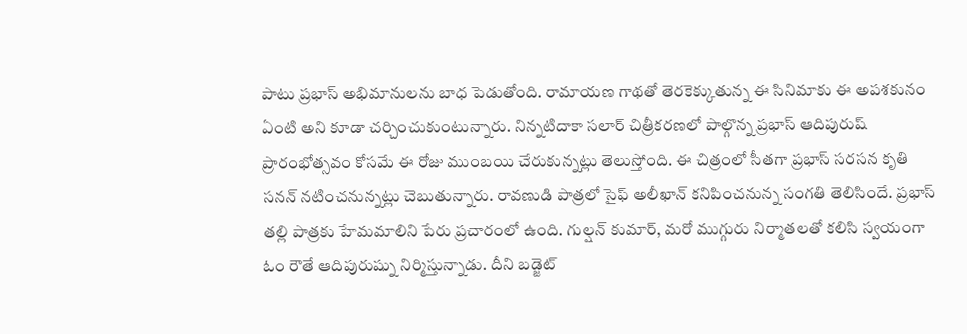పాటు ప్రభాస్ అభిమానులను బాధ పెడుతోంది. రామాయణ గాథతో తెరకెక్కుతున్న ఈ సినిమాకు ఈ అపశకునం ఏంటి అని కూడా చర్చించుకుంటున్నారు. నిన్నటిదాకా సలార్ చిత్రీకరణలో పాల్గొన్న ప్రభాస్ ఆదిపురుష్ ప్రారంభోత్సవం కోసమే ఈ రోజు ముంబయి చేరుకున్నట్లు తెలుస్తోంది. ఈ చిత్రంలో సీతగా ప్రభాస్ సరసన కృతి సనన్ నటించనున్నట్లు చెబుతున్నారు. రావణుడి పాత్రలో సైఫ్ అలీఖాన్ కనిపించనున్న సంగతి తెలిసిందే. ప్రభాస్ తల్లి పాత్రకు హేమమాలిని పేరు ప్రచారంలో ఉంది. గుల్షన్ కుమార్, మరో ముగ్గురు నిర్మాతలతో కలిసి స్వయంగా ఓం రౌతే ఆదిపురుష్ను నిర్మిస్తున్నాడు. దీని బడ్జెట్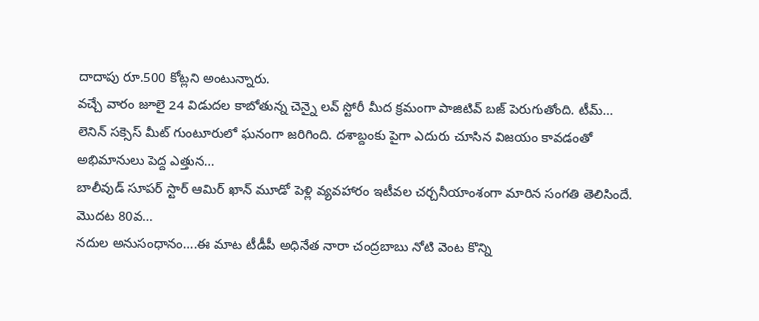దాదాపు రూ.500 కోట్లని అంటున్నారు.
వచ్చే వారం జూలై 24 విడుదల కాబోతున్న చెన్నై లవ్ స్టోరీ మీద క్రమంగా పాజిటివ్ బజ్ పెరుగుతోంది. టీమ్…
లెనిన్ సక్సెస్ మీట్ గుంటూరులో ఘనంగా జరిగింది. దశాబ్దంకు పైగా ఎదురు చూసిన విజయం కావడంతో అభిమానులు పెద్ద ఎత్తున…
బాలీవుడ్ సూపర్ స్టార్ ఆమిర్ ఖాన్ మూడో పెళ్లి వ్యవహారం ఇటీవల చర్చనీయాంశంగా మారిన సంగతి తెలిసిందే. మొదట 80వ…
నదుల అనుసంధానం….ఈ మాట టీడీపీ అధినేత నారా చంద్రబాబు నోటి వెంట కొన్ని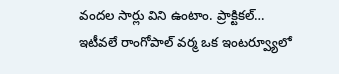వందల సార్లు విని ఉంటాం. ప్రాక్టికల్…
ఇటీవలే రాంగోపాల్ వర్మ ఒక ఇంటర్వ్యూలో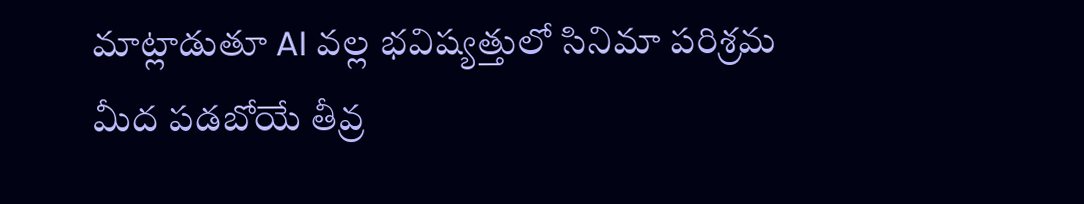మాట్లాడుతూ AI వల్ల భవిష్యత్తులో సినిమా పరిశ్రమ మీద పడబోయే తీవ్ర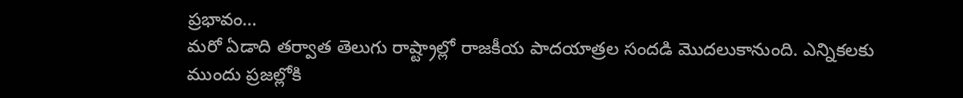ప్రభావం…
మరో ఏడాది తర్వాత తెలుగు రాష్ట్రాల్లో రాజకీయ పాదయాత్రల సందడి మొదలుకానుంది. ఎన్నికలకు ముందు ప్రజల్లోకి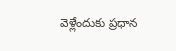వెళ్లేందుకు ప్రధాన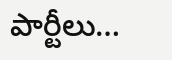పార్టీలు…